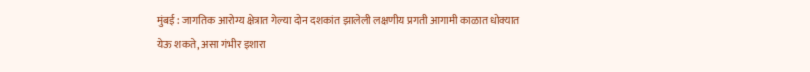मुंबई : जागतिक आरोग्य क्षेत्रात गेल्या दोन दशकांत झालेली लक्षणीय प्रगती आगामी काळात धोक्यात येऊ शकते, असा गंभीर इशारा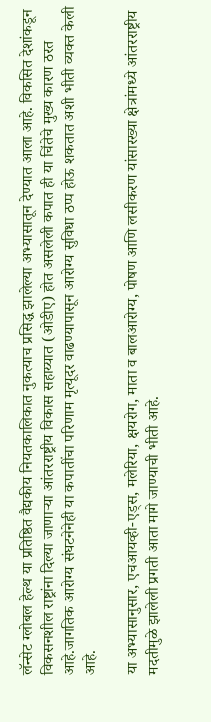लॅन्सेट ग्लोबल हेल्थ या प्रतिष्ठित वैद्यकीय नियतकालिकात नुकत्याच प्रसिद्ध झालेल्या अभ्यासातून देण्यात आला आहे. विकसित देशांकडून विकसनशील राष्ट्रांना दिल्या जाणाऱ्या आंतरराष्ट्रीय विकास सहाय्यात (ओडीए) होत असलेली कपात ही या चिंतेचे मुख्य कारण ठरत आहे.जागतिक आरोग्य संघटनेनेही या कपातींचा परिणाम मृत्यूदर वाढण्यापासून आरोग्य सुविधा ठप्प होऊ शकतात अशी भीती व्यक्त केली आहे.

या अभ्यासानुसार, एचआयव्ही-एड्स, मलेरिया, क्षयरोग, माता व बालआरोग्य, पोषण आणि लसीकरण यांसारख्या क्षेत्रांमध्ये आंतरराष्ट्रीय मदतीमुळे झालेली प्रगती आता मागे जाण्याची भीती आहे.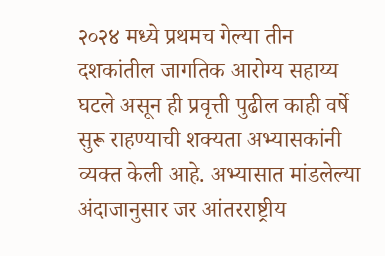२०२४ मध्ये प्रथमच गेल्या तीन दशकांतील जागतिक आरोग्य सहाय्य घटले असून ही प्रवृत्ती पुढील काही वर्षे सुरू राहण्याची शक्यता अभ्यासकांनी व्यक्त केली आहे. अभ्यासात मांडलेल्या अंदाजानुसार जर आंतरराष्ट्रीय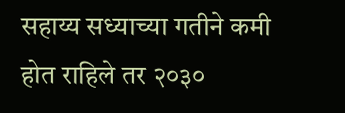सहाय्य सध्याच्या गतीने कमी होत राहिले तर २०३०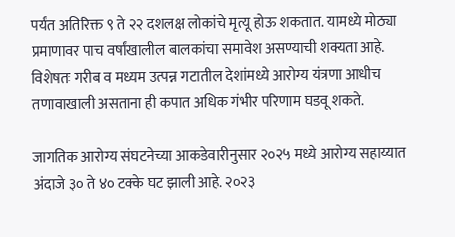पर्यंत अतिरिक्त ९ ते २२ दशलक्ष लोकांचे मृत्यू होऊ शकतात. यामध्ये मोठ्या प्रमाणावर पाच वर्षांखालील बालकांचा समावेश असण्याची शक्यता आहे. विशेषतः गरीब व मध्यम उत्पन्न गटातील देशांमध्ये आरोग्य यंत्रणा आधीच तणावाखाली असताना ही कपात अधिक गंभीर परिणाम घडवू शकते.

जागतिक आरोग्य संघटनेच्या आकडेवारीनुसार २०२५ मध्ये आरोग्य सहाय्यात अंदाजे ३० ते ४० टक्के घट झाली आहे. २०२३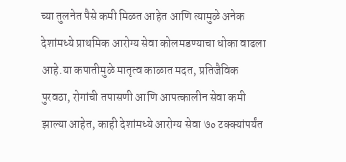च्या तुलनेत पैसे कमी मिळत आहेत आणि त्यामुळे अनेक देशांमध्ये प्राथमिक आरोग्य सेवा कोलमडण्याचा धोका वाढला आहे.या कपातीमुळे मातृत्व काळात मदत, प्रतिजैविक पुरवठा, रोगांची तपासणी आणि आपत्कालीन सेवा कमी झाल्या आहेत, काही देशांमध्ये आरोग्य सेवा ७० टक्क्यांपर्यंत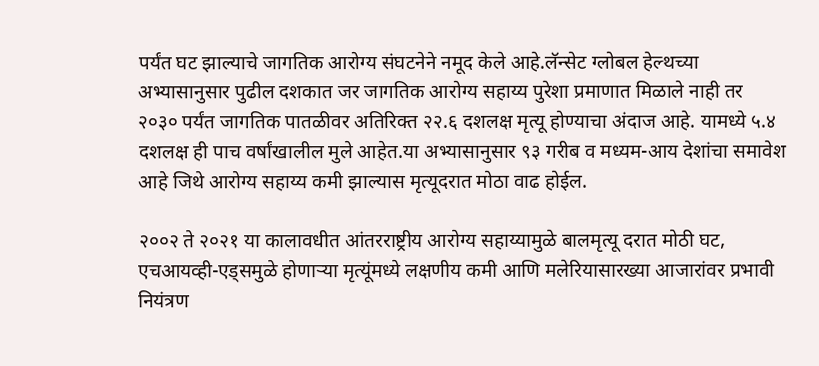पर्यंत घट झाल्याचे जागतिक आरोग्य संघटनेने नमूद केले आहे.लॅन्सेट ग्लोबल हेल्थच्या अभ्यासानुसार पुढील दशकात जर जागतिक आरोग्य सहाय्य पुरेशा प्रमाणात मिळाले नाही तर २०३० पर्यंत जागतिक पातळीवर अतिरिक्त २२.६ दशलक्ष मृत्यू होण्याचा अंदाज आहे. यामध्ये ५.४ दशलक्ष ही पाच वर्षांखालील मुले आहेत.या अभ्यासानुसार ९३ गरीब व मध्यम-आय देशांचा समावेश आहे जिथे आरोग्य सहाय्य कमी झाल्यास मृत्यूदरात मोठा वाढ होईल.

२००२ ते २०२१ या कालावधीत आंतरराष्ट्रीय आरोग्य सहाय्यामुळे बालमृत्यू दरात मोठी घट, एचआयव्ही-एड्समुळे होणाऱ्या मृत्यूंमध्ये लक्षणीय कमी आणि मलेरियासारख्या आजारांवर प्रभावी नियंत्रण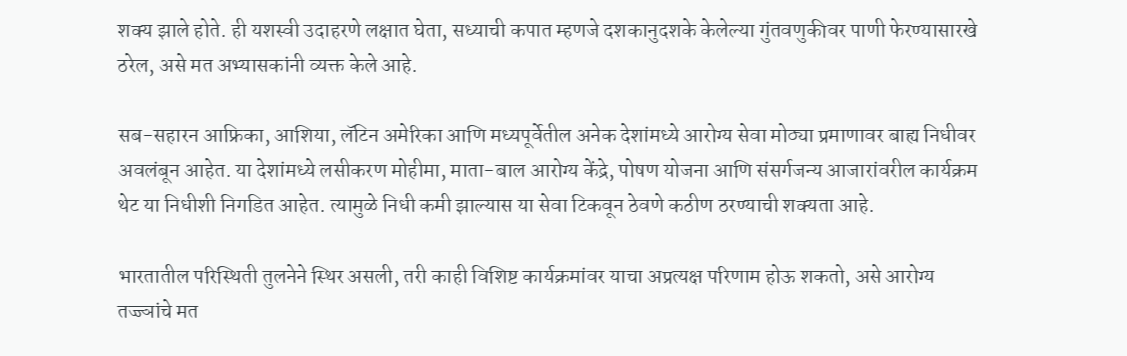शक्य झाले होते. ही यशस्वी उदाहरणे लक्षात घेता, सध्याची कपात म्हणजे दशकानुदशके केलेल्या गुंतवणुकीवर पाणी फेरण्यासारखे ठरेल, असे मत अभ्यासकांनी व्यक्त केले आहे.

सब-सहारन आफ्रिका, आशिया, लॅटिन अमेरिका आणि मध्यपूर्वेतील अनेक देशांमध्ये आरोग्य सेवा मोठ्या प्रमाणावर बाह्य निधीवर अवलंबून आहेत. या देशांमध्ये लसीकरण मोहीमा, माता-बाल आरोग्य केंद्रे, पोषण योजना आणि संसर्गजन्य आजारांवरील कार्यक्रम थेट या निधीशी निगडित आहेत. त्यामुळे निधी कमी झाल्यास या सेवा टिकवून ठेवणे कठीण ठरण्याची शक्यता आहे.

भारतातील परिस्थिती तुलनेने स्थिर असली, तरी काही विशिष्ट कार्यक्रमांवर याचा अप्रत्यक्ष परिणाम होऊ शकतो, असे आरोग्य तज्ज्ञांचे मत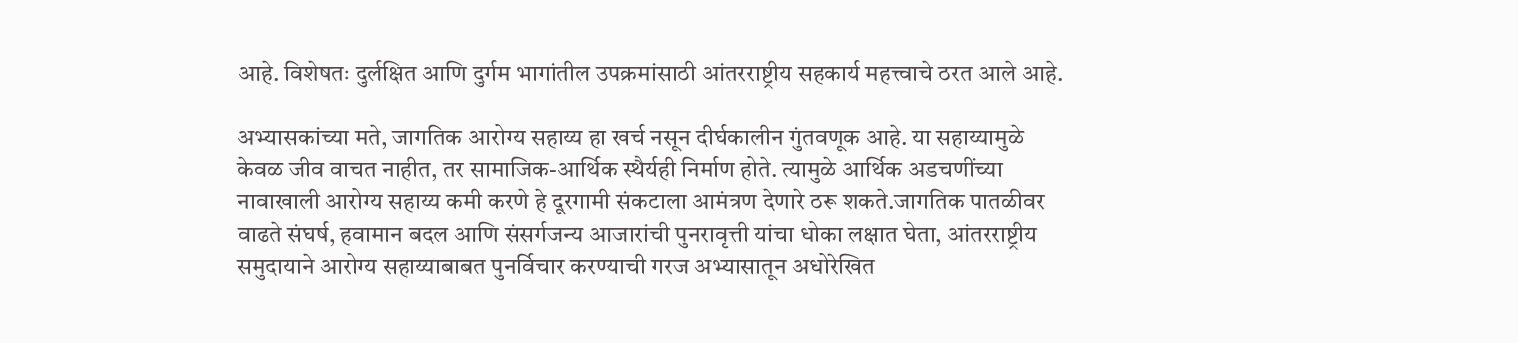आहे. विशेषतः दुर्लक्षित आणि दुर्गम भागांतील उपक्रमांसाठी आंतरराष्ट्रीय सहकार्य महत्त्वाचे ठरत आले आहे.

अभ्यासकांच्या मते, जागतिक आरोग्य सहाय्य हा खर्च नसून दीर्घकालीन गुंतवणूक आहे. या सहाय्यामुळे केवळ जीव वाचत नाहीत, तर सामाजिक-आर्थिक स्थैर्यही निर्माण होते. त्यामुळे आर्थिक अडचणींच्या नावाखाली आरोग्य सहाय्य कमी करणे हे दूरगामी संकटाला आमंत्रण देणारे ठरू शकते.जागतिक पातळीवर वाढते संघर्ष, हवामान बदल आणि संसर्गजन्य आजारांची पुनरावृत्ती यांचा धोका लक्षात घेता, आंतरराष्ट्रीय समुदायाने आरोग्य सहाय्याबाबत पुनर्विचार करण्याची गरज अभ्यासातून अधोरेखित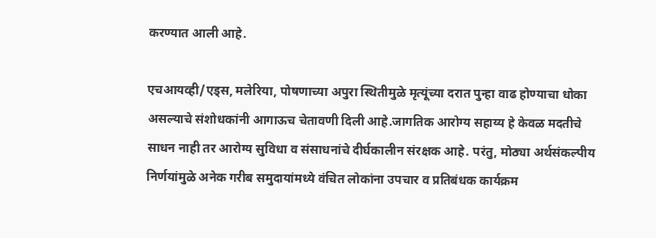करण्यात आली आहे.

एचआयव्ही/एड्स, मलेरिया, पोषणाच्या अपुरा स्थितीमुळे मृत्यूंच्या दरात पुन्हा वाढ होण्याचा धोका असल्याचे संशोधकांनी आगाऊच चेतावणी दिली आहे.जागतिक आरोग्य सहाय्य हे केवळ मदतीचे साधन नाही तर आरोग्य सुविधा व संसाधनांचे दीर्घकालीन संरक्षक आहे. परंतु, मोठ्या अर्थसंकल्पीय निर्णयांमुळे अनेक गरीब समुदायांमध्ये वंचित लोकांना उपचार व प्रतिबंधक कार्यक्रम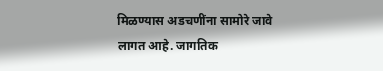मिळण्यास अडचणींना सामोरे जावे लागत आहे. जागतिक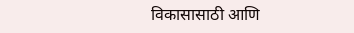विकासासाठी आणि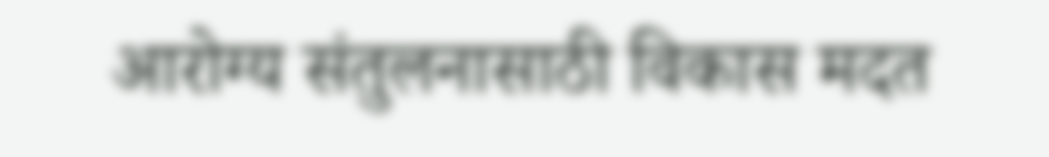आरोग्य संतुलनासाठी विकास मदत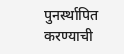पुनर्स्थापित करण्याची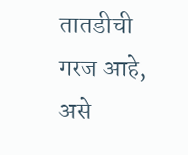तातडीची गरज आहे, असे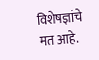विशेषज्ञांचे मत आहे.